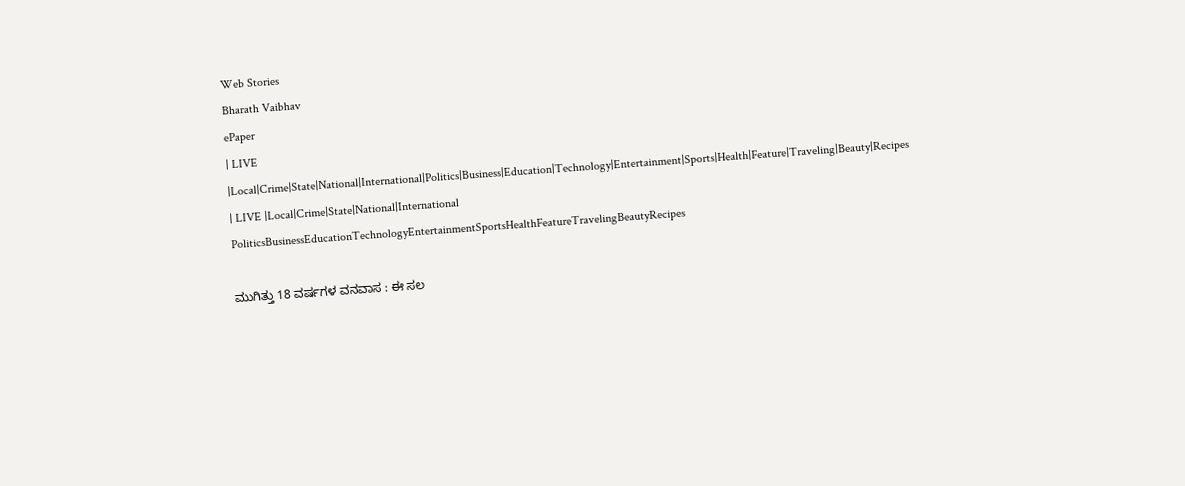Web Stories
Bharath Vaibhav
ePaper
| LIVE |Local|Crime|State|National|International|Politics|Business|Education|Technology|Entertainment|Sports|Health|Feature|Traveling|Beauty|Recipes
| LIVE |Local|Crime|State|National|International
PoliticsBusinessEducationTechnologyEntertainmentSportsHealthFeatureTravelingBeautyRecipes

ಮುಗಿತ್ತು 18 ವರ್ಷಗಳ ವನವಾಸ : ಈ ಸಲ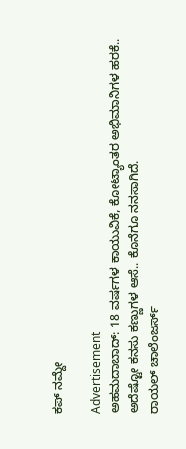ಕಪ್ ನಮ್ದೇ

Advertisement
ಅಹಮದಾಬಾದ್: 18 ವರ್ಷಗಳ ಕಾಯುವಿಕೆ, ಕೋಟ್ಯಾಂತರ ಅಭಿಮಾನಿಗಳ ಹರಕೆ.. ಅದೆಷ್ಟೋ ಕನಸು ಕಣ್ಣುಗಳ ಆಸೆ.. ಕೊನೆಗೂ ನನಸಾಗಿದೆ.
ರಾಯಲ್‌ ಚಾಲೆಂಜರ್ಸ್‌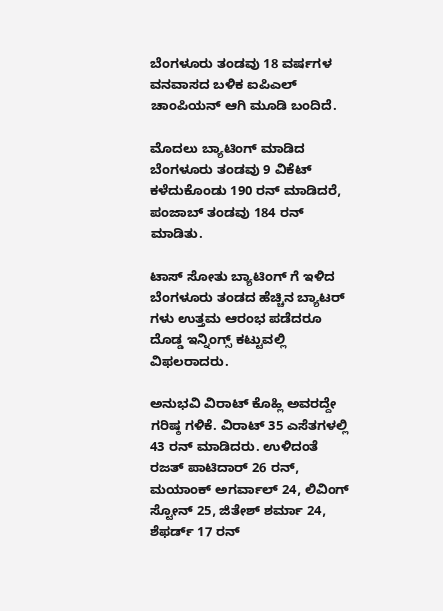ಬೆಂಗಳೂರು ತಂಡವು 18 ವರ್ಷಗಳ ವನವಾಸದ ಬಳಿಕ ಐಪಿಎಲ್‌ ಚಾಂಪಿಯನ್‌ ಆಗಿ ಮೂಡಿ ಬಂದಿದೆ.

ಮೊದಲು ಬ್ಯಾಟಿಂಗ್‌ ಮಾಡಿದ ಬೆಂಗಳೂರು ತಂಡವು 9 ವಿಕೆಟ್‌ ಕಳೆದುಕೊಂಡು 190 ರನ್‌ ಮಾಡಿದರೆ, ಪಂಜಾಬ್‌ ತಂಡವು 184 ರನ್‌ ಮಾಡಿತು.

ಟಾಸ್‌ ಸೋತು ಬ್ಯಾಟಿಂಗ್‌ ಗೆ ಇಳಿದ ಬೆಂಗಳೂರು ತಂಡದ ಹೆಚ್ಚಿನ ಬ್ಯಾಟರ್‌ ಗಳು ಉತ್ತಮ ಆರಂಭ ಪಡೆದರೂ ದೊಡ್ಡ ಇನ್ನಿಂಗ್ಸ್‌ ಕಟ್ಟುವಲ್ಲಿ ವಿಫಲರಾದರು.

ಅನುಭವಿ ವಿರಾಟ್‌ ಕೊಹ್ಲಿ ಅವರದ್ದೇ ಗರಿಷ್ಠ ಗಳಿಕೆ. ವಿರಾಟ್‌ 35 ಎಸೆತಗಳಲ್ಲಿ 43 ರನ್‌ ಮಾಡಿದರು. ಉಳಿದಂತೆ ರಜತ್‌ ಪಾಟಿದಾರ್‌ 26 ರನ್‌, ಮಯಾಂಕ್‌ ಅಗರ್ವಾಲ್‌ 24, ಲಿವಿಂಗ್‌ ಸ್ಟೋನ್‌ 25, ಜಿತೇಶ್‌ ಶರ್ಮಾ 24, ಶೆಫರ್ಡ್‌ 17 ರನ್‌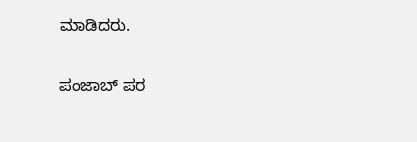ಮಾಡಿದರು.

ಪಂಜಾಬ್‌ ಪರ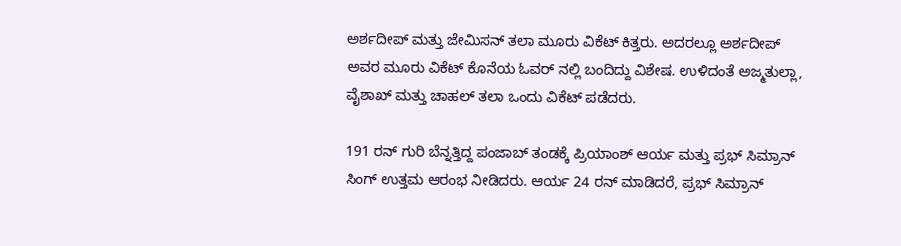ಅರ್ಶದೀಪ್‌ ಮತ್ತು ಜೇಮಿಸನ್‌ ತಲಾ ಮೂರು ವಿಕೆಟ್‌ ಕಿತ್ತರು. ಅದರಲ್ಲೂ ಅರ್ಶದೀಪ್‌ ಅವರ ಮೂರು ವಿಕೆಟ್‌ ಕೊನೆಯ ಓವರ್‌ ನಲ್ಲಿ ಬಂದಿದ್ದು ವಿಶೇಷ. ಉಳಿದಂತೆ ಅಜ್ಮತುಲ್ಲಾ, ವೈಶಾಖ್‌ ಮತ್ತು ಚಾಹಲ್‌ ತಲಾ ಒಂದು ವಿಕೆಟ್‌ ಪಡೆದರು.

191 ರನ್‌ ಗುರಿ ಬೆನ್ನತ್ತಿದ್ದ ಪಂಜಾಬ್‌ ತಂಡಕ್ಕೆ ಪ್ರಿಯಾಂಶ್‌ ಆರ್ಯ ಮತ್ತು ಪ್ರಭ್‌ ಸಿಮ್ರಾನ್‌ ಸಿಂಗ್‌ ಉತ್ತಮ ಆರಂಭ ನೀಡಿದರು. ಆರ್ಯ 24 ರನ್‌ ಮಾಡಿದರೆ, ಪ್ರಭ್‌ ಸಿಮ್ರಾನ್‌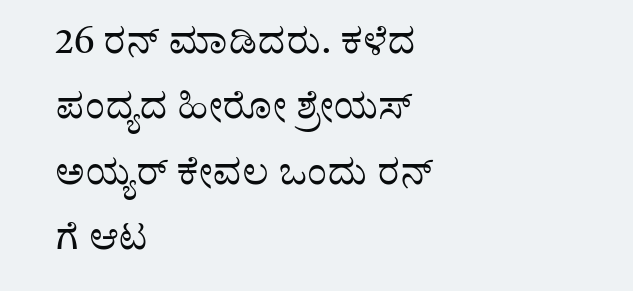26 ರನ್‌ ಮಾಡಿದರು. ಕಳೆದ ಪಂದ್ಯದ ಹೀರೋ ಶ್ರೇಯಸ್‌ ಅಯ್ಯರ್‌ ಕೇವಲ ಒಂದು ರನ್‌ ಗೆ ಆಟ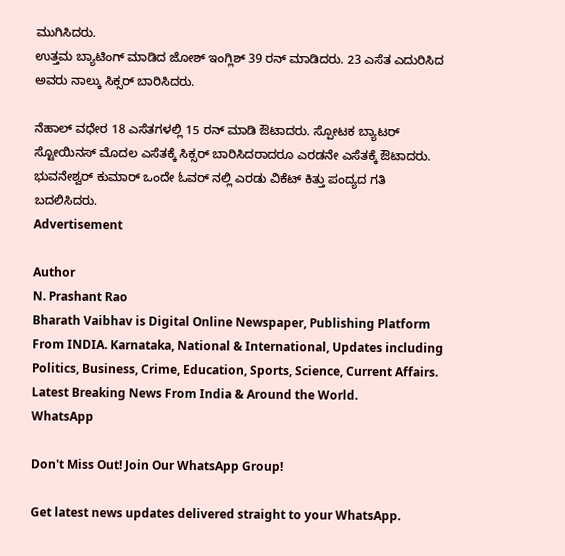ಮುಗಿಸಿದರು.
ಉತ್ತಮ ಬ್ಯಾಟಿಂಗ್‌ ಮಾಡಿದ ಜೋಶ್‌ ಇಂಗ್ಲಿಶ್‌ 39 ರನ್‌ ಮಾಡಿದರು. 23 ಎಸೆತ ಎದುರಿಸಿದ ಅವರು ನಾಲ್ಕು ಸಿಕ್ಸರ್‌ ಬಾರಿಸಿದರು.

ನೆಹಾಲ್‌ ವಧೇರ 18 ಎಸೆತಗಳಲ್ಲಿ 15 ರನ್‌ ಮಾಡಿ ಔಟಾದರು. ಸ್ಪೋಟಕ ಬ್ಯಾಟರ್‌ ಸ್ಟೋಯಿನಸ್‌ ಮೊದಲ ಎಸೆತಕ್ಕೆ ಸಿಕ್ಸರ್‌ ಬಾರಿಸಿದರಾದರೂ ಎರಡನೇ ಎಸೆತಕ್ಕೆ ಔಟಾದರು. ಭುವನೇಶ್ವರ್‌ ಕುಮಾರ್‌ ಒಂದೇ ಓವರ್‌ ನಲ್ಲಿ ಎರಡು ವಿಕೆಟ್‌ ಕಿತ್ತು ಪಂದ್ಯದ ಗತಿ ಬದಲಿಸಿದರು.
Advertisement

Author
N. Prashant Rao
Bharath Vaibhav is Digital Online Newspaper, Publishing Platform From INDIA. Karnataka, National & International, Updates including Politics, Business, Crime, Education, Sports, Science, Current Affairs. Latest Breaking News From India & Around the World.
WhatsApp

Don't Miss Out! Join Our WhatsApp Group!

Get latest news updates delivered straight to your WhatsApp.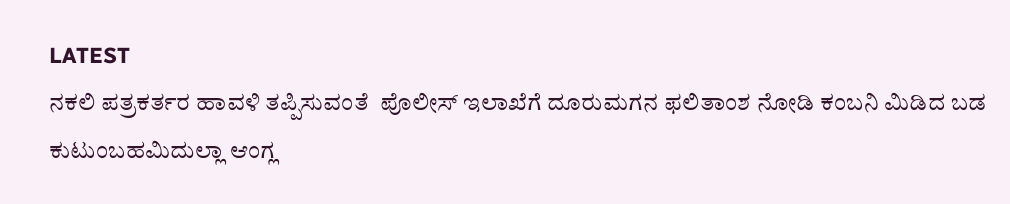LATEST
ನಕಲಿ ಪತ್ರಕರ್ತರ ಹಾವಳಿ ತಪ್ಪಿಸುವಂತೆ  ಪೊಲೀಸ್ ಇಲಾಖೆಗೆ ದೂರುಮಗನ ಫಲಿತಾಂಶ ನೋಡಿ ಕಂಬನಿ ಮಿಡಿದ ಬಡ ಕುಟುಂಬಹಮಿದುಲ್ಲಾ ಆಂಗ್ಲ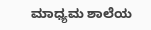ಮಾಧ್ಯಮ ಶಾಲೆಯ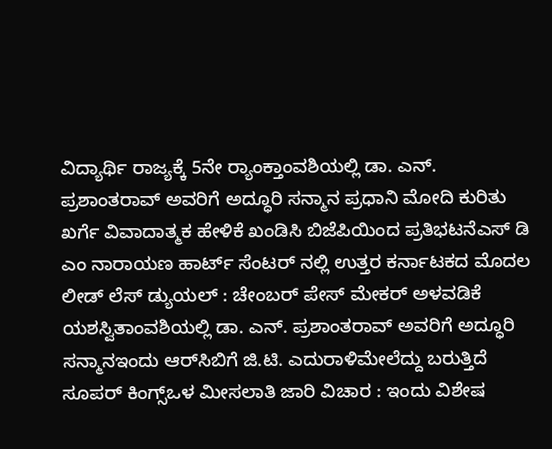ವಿದ್ಯಾರ್ಥಿ ರಾಜ್ಯಕ್ಕೆ 5ನೇ ರ್‍ಯಾಂಕ್ತಾಂವಶಿಯಲ್ಲಿ ಡಾ. ಎನ್. ಪ್ರಶಾಂತರಾವ್ ಅವರಿಗೆ ಅದ್ಧೂರಿ ಸನ್ಮಾನ ಪ್ರಧಾನಿ ಮೋದಿ ಕುರಿತು ಖರ್ಗೆ ವಿವಾದಾತ್ಮಕ ಹೇಳಿಕೆ ಖಂಡಿಸಿ ಬಿಜೆಪಿಯಿಂದ ಪ್ರತಿಭಟನೆಎಸ್ ಡಿ ಎಂ ನಾರಾಯಣ ಹಾರ್ಟ್ ಸೆಂಟರ್ ನಲ್ಲಿ ಉತ್ತರ ಕರ್ನಾಟಕದ ಮೊದಲ ಲೀಡ್ ಲೆಸ್ ಡ್ಯುಯಲ್ : ಚೇಂಬರ್ ಪೇಸ್ ಮೇಕರ್ ಅಳವಡಿಕೆ ಯಶಸ್ವಿತಾಂವಶಿಯಲ್ಲಿ ಡಾ. ಎನ್. ಪ್ರಶಾಂತರಾವ್ ಅವರಿಗೆ ಅದ್ಧೂರಿ ಸನ್ಮಾನಇಂದು ಆರ್‌ಸಿಬಿಗೆ ಜಿ.ಟಿ. ಎದುರಾಳಿಮೇಲೆದ್ದು ಬರುತ್ತಿದೆ ಸೂಪರ್ ಕಿಂಗ್ಸ್ಒಳ ಮೀಸಲಾತಿ ಜಾರಿ ವಿಚಾರ : ಇಂದು ವಿಶೇಷ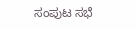ಸಂಪುಟ ಸಭೆ